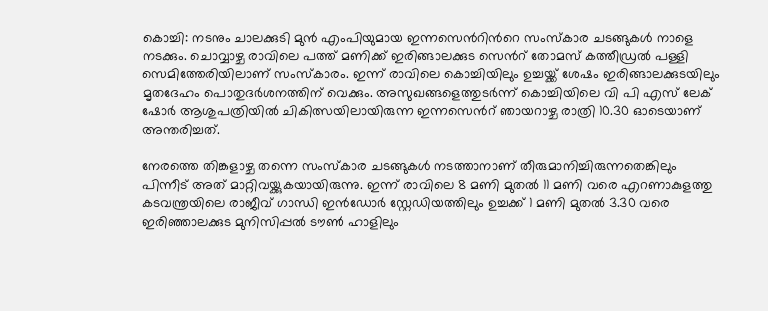കൊച്ചി: നടനും ചാലക്കുടി മുൻ എംപിയുമായ ഇന്നസെന്‍റിന്‍റെ സംസ്കാര ചടങ്ങുകൾ നാളെ നടക്കും. ചൊവ്വാഴ്ച രാവിലെ പത്ത് മണിക്ക് ഇരിങ്ങാലക്കുട സെന്‍റ് തോമസ് കത്തീഡ്രൽ പള്ളി സെമിത്തേരിയിലാണ് സംസ്കാരം. ഇന്ന് രാവിലെ കൊച്ചിയിലും ഉച്ചയ്ക്ക് ശേഷം ഇരിങ്ങാലക്കുടയിലും മൃതദേഹം പൊതുദർശനത്തിന് വെക്കും. അസുഖങ്ങളെത്തുടർന്ന് കൊച്ചിയിലെ വി പി എസ് ലേക് ഷോർ ആശുപത്രിയിൽ ചികിത്സയിലായിരുന്ന ഇന്നസെന്‍റ് ഞായറാഴ്ച രാത്രി 10.30 ഓടെയാണ് അന്തരിച്ചത്.

നേരത്തെ തിങ്കളാഴ്ച തന്നെ സംസ്കാര ചടങ്ങുകൾ നടത്താനാണ് തീരുമാനിച്ചിരുന്നതെങ്കിലും പിന്നീട് അത് മാറ്റിവയ്ക്കുകയായിരുന്നു. ഇന്ന് രാവിലെ 8 മണി മുതൽ 11 മണി വരെ എറണാകുളത്തു കടവന്ത്രയിലെ രാജീവ് ഗാന്ധി ഇൻഡോർ സ്റ്റേഡിയത്തിലും ഉച്ചക്ക് 1 മണി മുതൽ 3.30 വരെ ഇരിഞ്ഞാലക്കുട മുനിസിപ്പൽ ടൗൺ ഹാളിലും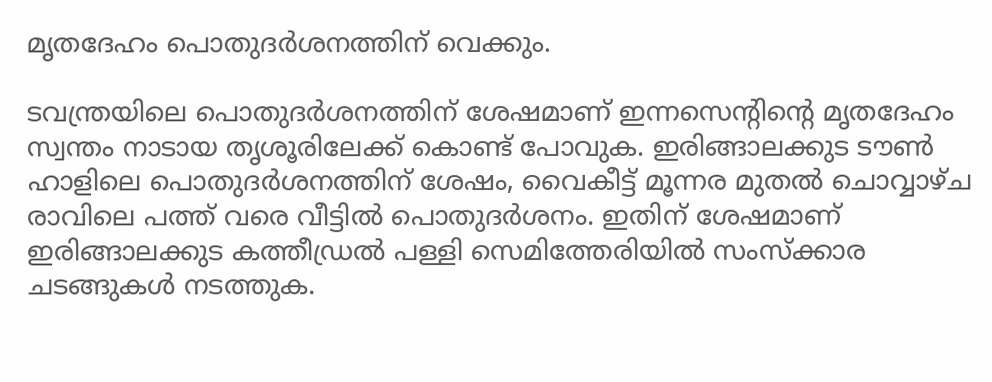മൃതദേഹം പൊതുദർശനത്തിന് വെക്കും.

ടവന്ത്രയിലെ പൊതുദർശനത്തിന് ശേഷമാണ് ഇന്നസെന്‍റിന്‍റെ മൃതദേഹം സ്വന്തം നാടായ തൃശൂരിലേക്ക് കൊണ്ട് പോവുക. ഇരിങ്ങാലക്കുട ടൗൺ ഹാളിലെ പൊതുദർശനത്തിന് ശേഷം, വൈകീട്ട് മൂന്നര മുതൽ ചൊവ്വാഴ്ച രാവിലെ പത്ത് വരെ വീട്ടിൽ പൊതുദർശനം. ഇതിന് ശേഷമാണ് ഇരിങ്ങാലക്കുട കത്തീഡ്രൽ പള്ളി സെമിത്തേരിയിൽ സംസ്ക്കാര ചടങ്ങുകൾ നടത്തുക.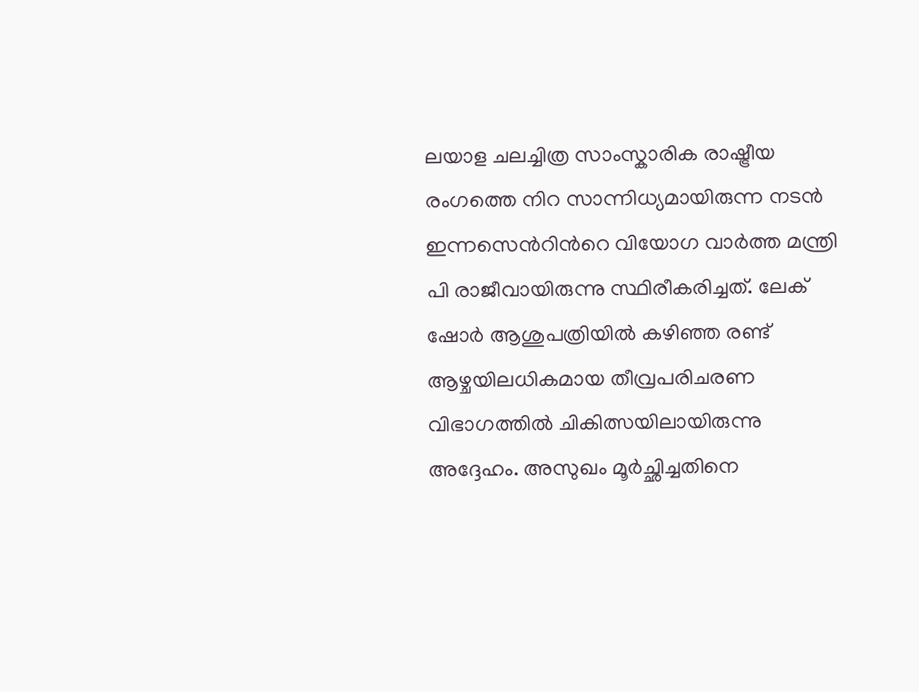ലയാള ചലച്ചിത്ര സാംസ്കാരിക രാഷ്ട്രീയ രംഗത്തെ നിറ സാന്നിധ്യമായിരുന്ന നടൻ ഇന്നസെന്‍റിന്‍റെ വിയോഗ വാർത്ത മന്ത്രി പി രാജീവായിരുന്നു സ്ഥിരീകരിച്ചത്. ലേക് ഷോർ ആശുപത്രിയിൽ കഴിഞ്ഞ രണ്ട് ആഴ്ചയിലധികമായ തീവ്രപരിചരണ വിഭാഗത്തിൽ ചികിത്സയിലായിരുന്നു അദ്ദേഹം. അസുഖം മൂർച്ഛിച്ചതിനെ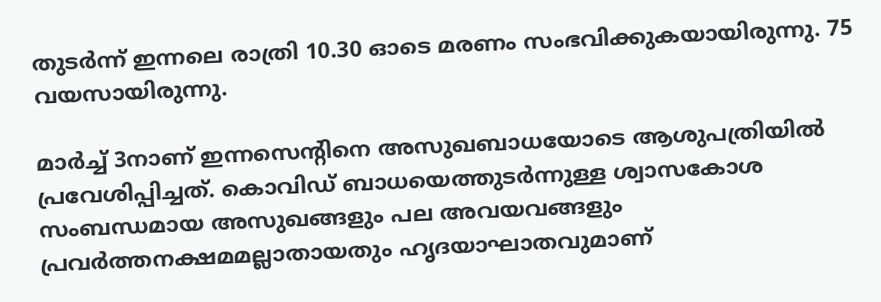തുടർന്ന് ഇന്നലെ രാത്രി 10.30 ഓടെ മരണം സംഭവിക്കുകയായിരുന്നു. 75 വയസായിരുന്നു.

മാർച്ച് 3നാണ് ഇന്നസെന്‍റിനെ അസുഖബാധയോടെ ആശുപത്രിയിൽ പ്രവേശിപ്പിച്ചത്. കൊവിഡ് ബാധയെത്തുടർന്നുള്ള ശ്വാസകോശ സംബന്ധമായ അസുഖങ്ങളും പല അവയവങ്ങളും പ്രവർത്തനക്ഷമമല്ലാതായതും ഹൃദയാഘാതവുമാണ്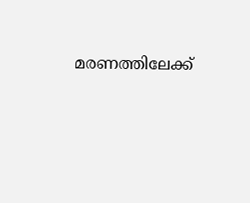മരണത്തിലേക്ക്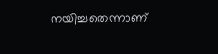നയിച്ചതെന്നാണ്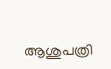ആശുപത്രി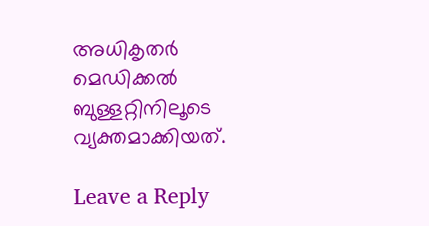അധികൃതർ മെഡിക്കൽ ബുള്ളറ്റിനിലൂടെ വ്യക്തമാക്കിയത്.

Leave a Reply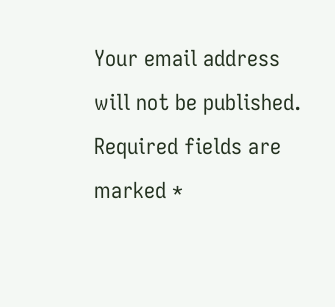Your email address will not be published. Required fields are marked *